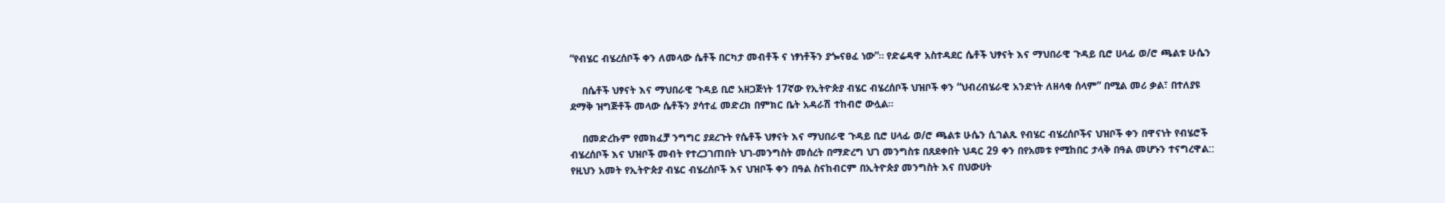“የብሄር ብሄረሰቦች ቀን ለመላው ሴቶች በርካታ መብቶች ና ነፃነቶችን ያጐናፀፈ ነው”። የድሬዳዋ አስተዳደር ሴቶች ህፃናት እና ማህበራዊ ጉዳይ ቢሮ ሀላፊ ወ/ሮ ጫልቱ ሁሴን

    በሴቶች ህፃናት እና ማህበራዊ ጉዳይ ቢሮ አዘጋጅነት 17ኛው የኢትዮጵያ ብሄር ብሄረሰቦች ህዝቦች ቀን “ህብረብሄራዊ አንድነት ለዘላቂ ሰላም” በሚል መሪ ቃል፣ በተለያዩ ደማቅ ዝግጅቶች መላው ሴቶችን ያሳተፈ መድረክ በምክር ቤት አዳራሽ ተከብሮ ውሏል።

    በመድረኩም የመክፈቻ ንግግር ያደረጉት የሴቶች ህፃናት እና ማህበራዊ ጉዳይ ቢሮ ሀላፊ ወ/ሮ ጫልቱ ሁሴን ሲገልጹ የብሄር ብሄረሰቦችና ህዝቦች ቀን በዋናነት የብሄሮች ብሄረሰቦች እና ህዝቦች መብት የተረጋገጠበት ህገ-መንግስት መሰረት በማድረግ ህገ መንግስቱ በጸደቀበት ህዳር 29 ቀን በየአመቱ የሚከበር ታላቅ በዓል መሆኑን ተናግረዋል:: የዚህን አመት የኢትዮጵያ ብሄር ብሄረሰቦች እና ህዝቦች ቀን በዓል ስናከብርም በኢትዮጵያ መንግስት እና በህውሀት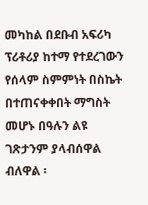መካከል በደቡብ አፍሪካ ፕሪቶሪያ ከተማ የተደረገውን የሰላም ስምምነት በስኬት በተጠናቀቀበት ማግስት መሆኑ በዓሉን ልዩ ገጽታንም ያላብሰዋል ብለዋል ፡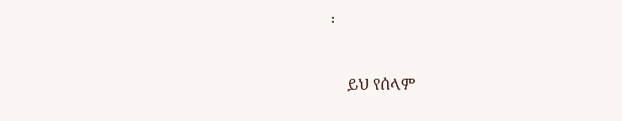፡

    ይህ የሰላም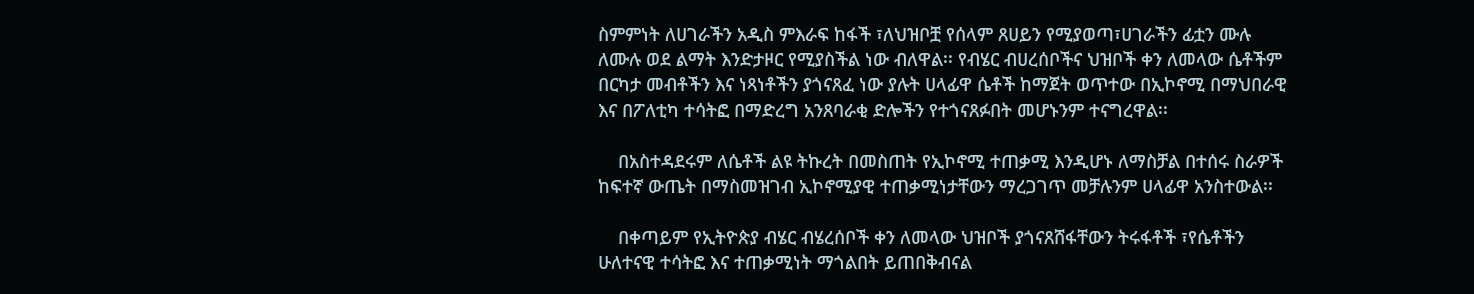ስምምነት ለሀገራችን አዲስ ምእራፍ ከፋች ፣ለህዝቦቿ የሰላም ጸሀይን የሚያወጣ፣ሀገራችን ፊቷን ሙሉ ለሙሉ ወደ ልማት እንድታዞር የሚያስችል ነው ብለዋል፡፡ የብሄር ብሀረሰቦችና ህዝቦች ቀን ለመላው ሴቶችም በርካታ መብቶችን እና ነጻነቶችን ያጎናጸፈ ነው ያሉት ሀላፊዋ ሴቶች ከማጀት ወጥተው በኢኮኖሚ በማህበራዊ እና በፖለቲካ ተሳትፎ በማድረግ አንጸባራቂ ድሎችን የተጎናጸፉበት መሆኑንም ተናግረዋል፡፡

    በአስተዳደሩም ለሴቶች ልዩ ትኩረት በመስጠት የኢኮኖሚ ተጠቃሚ እንዲሆኑ ለማስቻል በተሰሩ ስራዎች ከፍተኛ ውጤት በማስመዝገብ ኢኮኖሚያዊ ተጠቃሚነታቸውን ማረጋገጥ መቻሉንም ሀላፊዋ አንስተውል፡፡

    በቀጣይም የኢትዮጵያ ብሄር ብሄረሰቦች ቀን ለመላው ህዝቦች ያጎናጸሸፋቸውን ትሩፋቶች ፣የሴቶችን ሁለተናዊ ተሳትፎ እና ተጠቃሚነት ማጎልበት ይጠበቅብናል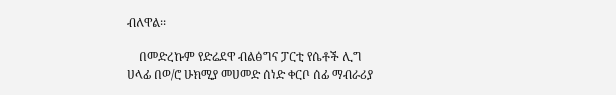ብለዋል፡፡

    በመድረኩም የድሬደዋ ብልፅግና ፓርቲ የሴቶች ሊግ ሀላፊ በወ/ሮ ሁክሚያ መሀመድ ሰነድ ቀርቦ ሰፊ ማብራሪያ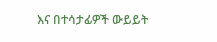እና በተሳታፊዎች ውይይት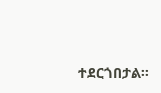ተደርጎበታል፡፡